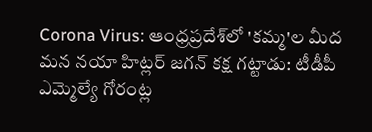Corona Virus: ఆంధ్రప్రదేశ్‌లో 'కమ్మ'ల మీద మన నయా హిట్లర్ జగన్ కక్ష గట్టాడు: టీడీపీ ఎమ్మెల్యే గోరంట్ల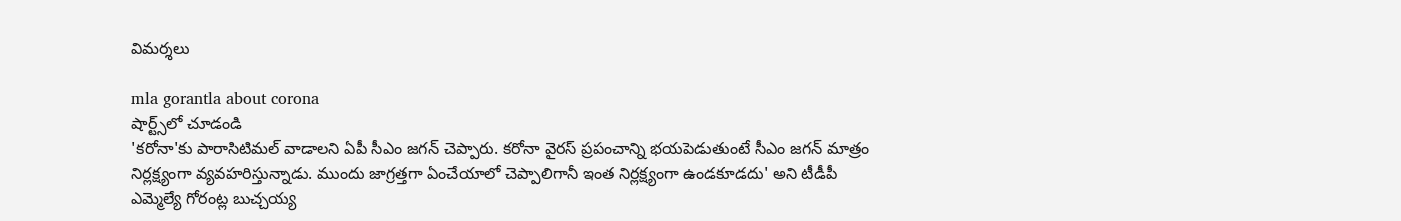విమర్శలు

mla gorantla about corona
షార్ట్స్‌లో చూడండి
'కరోనా'కు పారాసిటిమల్ వాడాలని ఏపీ సీఎం జగన్‌ చెప్పారు. కరోనా వైరస్‌ ప్రపంచాన్ని భయపెడుతుంటే సీఎం జగన్ మాత్రం నిర్లక్ష్యంగా వ్యవహరిస్తున్నాడు. ముందు జాగ్రత్తగా ఏంచేయాలో చెప్పాలిగానీ ఇంత నిర్లక్ష్యంగా ఉండకూడదు' అని టీడీపీ ఎమ్మెల్యే గోరంట్ల బుచ్చయ్య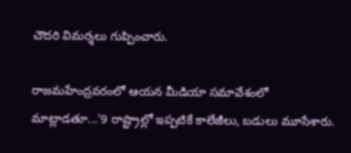చౌదరి విమర్శలు గుప్పించారు.

రాజమహేంద్రవరంలో ఆయన మీడియా సమావేశంలో మాట్లాడతూ...'9 రాష్ట్రాల్లో ఇప్పటికే కాలేజీలు, బడులు మూసేశారు.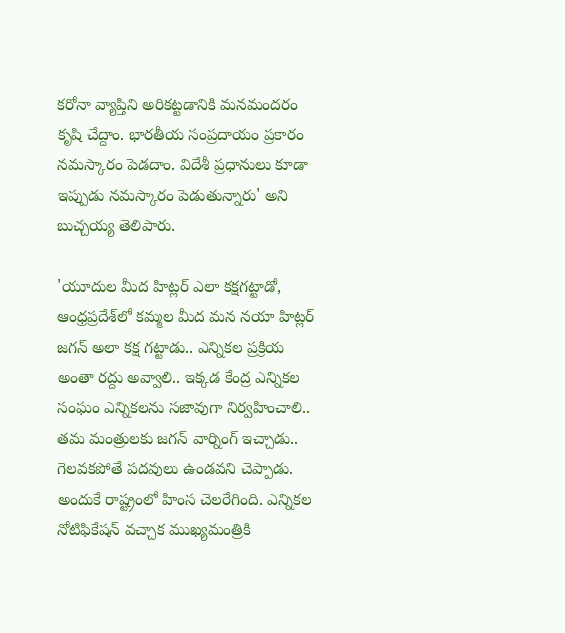కరోనా వ్యాప్తిని అరికట్టడానికి మనమందరం కృషి చేద్దాం. భారతీయ సంప్రదాయం ప్రకారం నమస్కారం పెడదాం. విదేశీ ప్రధానులు కూడా ఇప్పుడు నమస్కారం పెడుతున్నారు' అని బుచ్చయ్య తెలిపారు.

'యూదుల మీద హిట్లర్‌ ఎలా కక్షగట్టాడో, ఆంధ్రప్రదేశ్‌లో కమ్మల మీద మన నయా హిట్లర్ జగన్ అలా కక్ష గట్టాడు.. ఎన్నికల ప్రక్రియ అంతా రద్దు అవ్వాలి.. ఇక్కడ కేంద్ర ఎన్నికల సంఘం ఎన్నికలను సజావుగా నిర్వహించాలి.. తమ మంత్రులకు జగన్‌ వార్నింగ్‌ ఇచ్చాడు.. గెలవకపోతే పదవులు ఉండవని చెప్పాడు. అందుకే రాష్ట్రంలో హింస చెలరేగింది. ఎన్నికల నోటిఫికేషన్‌ వచ్చాక ముఖ్యమంత్రికి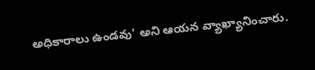అధికారాలు ఉండవు' అని ఆయన వ్యాఖ్యానించారు.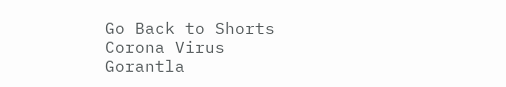Go Back to Shorts
Corona Virus
Gorantla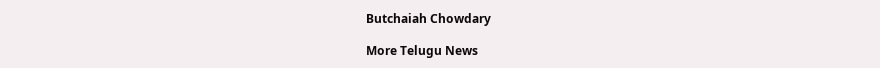Butchaiah Chowdary

More Telugu News